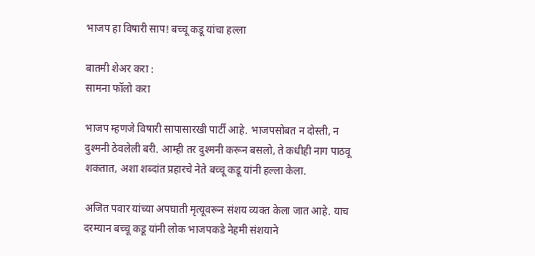भाजप हा विषारी साप! बच्चू कडू यांचा हल्ला

बातमी शेअर करा :
सामना फॉलो करा

भाजप म्हणजे विषारी सापासारखी पार्टी आहे. भाजपसोबत न दोस्ती, न दुश्मनी ठेवलेली बरी. आम्ही तर दुश्मनी करून बसलो, ते कधीही नाग पाठवू शकतात, अशा शब्दांत प्रहारचे नेते बच्चू कडू यांनी हल्ला केला.

अजित पवार यांच्या अपघाती मृत्यूवरून संशय व्यक्त केला जात आहे. याच दरम्यान बच्चू कडू यांनी लोक भाजपकडे नेहमी संशयाने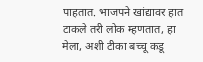पाहतात. भाजपने खांद्यावर हात टाकले तरी लोक म्हणतात, हा मेला, अशी टीका बच्चू कडू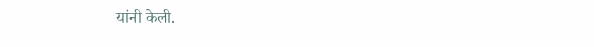यांनी केली.